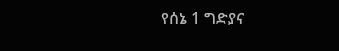የሰኔ 1 ግድያና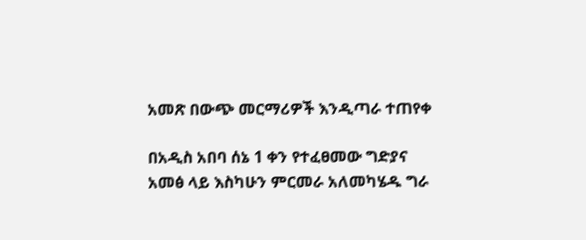አመጽ በውጭ መርማሪዎች እንዲጣራ ተጠየቀ

በአዲስ አበባ ሰኔ 1 ቀን የተፈፀመው ግድያና አመፅ ላይ እስካሁን ምርመራ አለመካሄዱ ግራ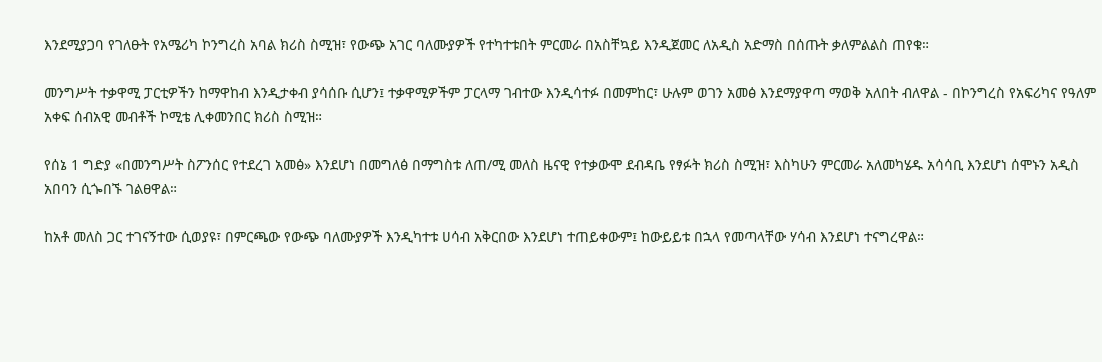እንደሚያጋባ የገለፁት የአሜሪካ ኮንግረስ አባል ክሪስ ስሚዝ፣ የውጭ አገር ባለሙያዎች የተካተቱበት ምርመራ በአስቸኳይ እንዲጀመር ለአዲስ አድማስ በሰጡት ቃለምልልስ ጠየቁ።

መንግሥት ተቃዋሚ ፓርቲዎችን ከማዋከብ እንዲታቀብ ያሳሰቡ ሲሆን፤ ተቃዋሚዎችም ፓርላማ ገብተው እንዲሳተፉ በመምከር፣ ሁሉም ወገን አመፅ እንደማያዋጣ ማወቅ አለበት ብለዋል - በኮንግረስ የአፍሪካና የዓለም አቀፍ ሰብአዊ መብቶች ኮሚቴ ሊቀመንበር ክሪስ ስሚዝ።

የሰኔ 1 ግድያ «በመንግሥት ስፖንሰር የተደረገ አመፅ» እንደሆነ በመግለፅ በማግስቱ ለጠ/ሚ መለስ ዜናዊ የተቃውሞ ደብዳቤ የፃፉት ክሪስ ስሚዝ፣ እስካሁን ምርመራ አለመካሄዱ አሳሳቢ እንደሆነ ሰሞኑን አዲስ አበባን ሲጐበኙ ገልፀዋል።

ከአቶ መለስ ጋር ተገናኝተው ሲወያዩ፣ በምርጫው የውጭ ባለሙያዎች እንዲካተቱ ሀሳብ አቅርበው እንደሆነ ተጠይቀውም፤ ከውይይቱ በኋላ የመጣላቸው ሃሳብ እንደሆነ ተናግረዋል።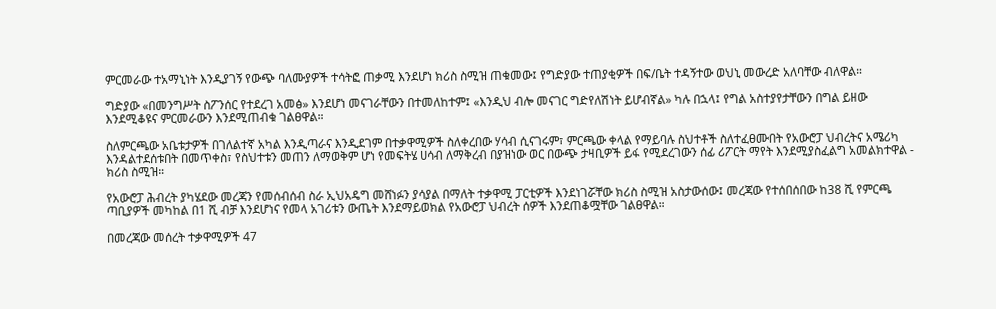ምርመራው ተአማኒነት እንዲያገኝ የውጭ ባለሙያዎች ተሳትፎ ጠቃሚ እንደሆነ ክሪስ ስሚዝ ጠቁመው፤ የግድያው ተጠያቂዎች በፍ/ቤት ተዳኝተው ወህኒ መውረድ አለባቸው ብለዋል።

ግድያው «በመንግሥት ስፖንሰር የተደረገ አመፅ» እንደሆነ መናገራቸውን በተመለከተም፤ «እንዲህ ብሎ መናገር ግድየለሽነት ይሆብኛል» ካሉ በኋላ፤ የግል አስተያየታቸውን በግል ይዘው እንደሚቆዩና ምርመራውን እንደሚጠብቁ ገልፀዋል።

ስለምርጫው አቤቱታዎች በገለልተኛ አካል እንዲጣራና እንዲደገም በተቃዋሚዎች ስለቀረበው ሃሳብ ሲናገሩም፣ ምርጫው ቀላል የማይባሉ ስህተቶች ስለተፈፀሙበት የአውሮፓ ህብረትና አሜሪካ እንዳልተደሰቱበት በመጥቀስ፣ የስህተቱን መጠን ለማወቅም ሆነ የመፍትሄ ሀሳብ ለማቅረብ በያዝነው ወር በውጭ ታዛቢዎች ይፋ የሚደረገውን ሰፊ ሪፖርት ማየት እንደሚያስፈልግ አመልክተዋል - ክሪስ ስሚዝ።

የአውሮፓ ሕብረት ያካሄደው መረጃን የመሰብሰብ ስራ ኢህአዴግ መሸነፉን ያሳያል በማለት ተቃዋሚ ፓርቲዎች እንደነገሯቸው ክሪስ ስሚዝ አስታውሰው፤ መረጃው የተሰበሰበው ከ38 ሺ የምርጫ ጣቢያዎች መካከል በ1 ሺ ብቻ እንደሆነና የመላ አገሪቱን ውጤት እንደማይወክል የአውሮፓ ህብረት ሰዎች እንደጠቆሟቸው ገልፀዋል።

በመረጃው መሰረት ተቃዋሚዎች 47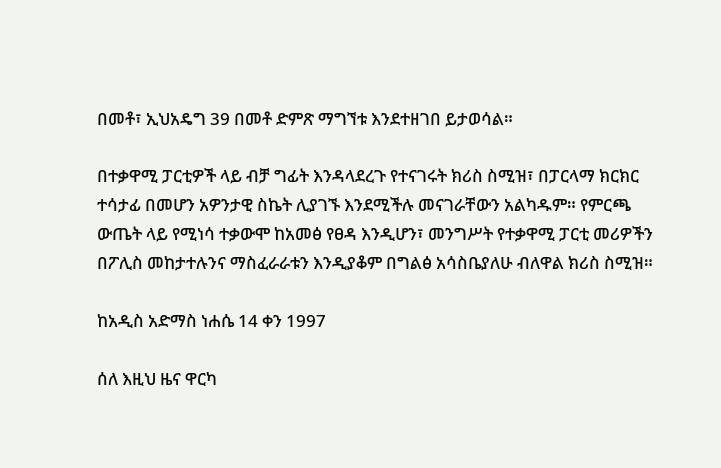በመቶ፣ ኢህአዴግ 39 በመቶ ድምጽ ማግኘቱ እንደተዘገበ ይታወሳል።

በተቃዋሚ ፓርቲዎች ላይ ብቻ ግፊት እንዳላደረጉ የተናገሩት ክሪስ ስሚዝ፣ በፓርላማ ክርክር ተሳታፊ በመሆን አዎንታዊ ስኬት ሊያገኙ እንደሚችሉ መናገራቸውን አልካዱም። የምርጫ ውጤት ላይ የሚነሳ ተቃውሞ ከአመፅ የፀዳ እንዲሆን፣ መንግሥት የተቃዋሚ ፓርቲ መሪዎችን በፖሊስ መከታተሉንና ማስፈራራቱን እንዲያቆም በግልፅ አሳስቤያለሁ ብለዋል ክሪስ ስሚዝ።

ከአዲስ አድማስ ነሐሴ 14 ቀን 1997

ሰለ እዚህ ዜና ዋርካ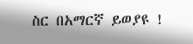ስር በአማርኛ ይወያዩ !